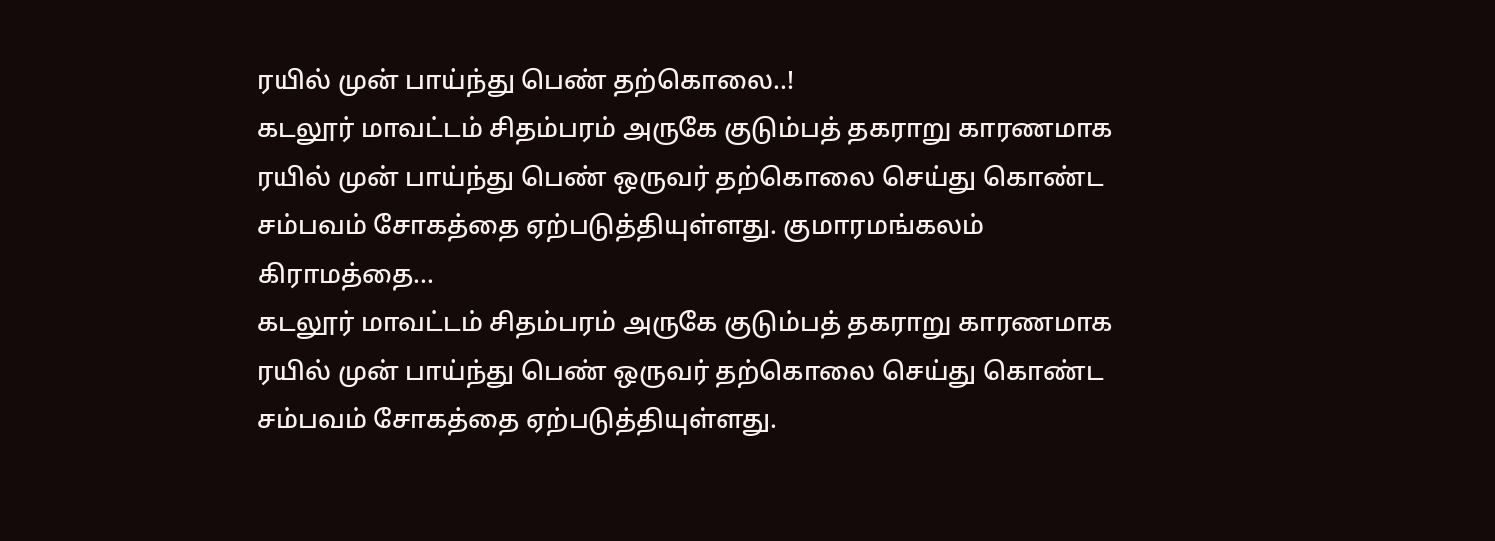ரயில் முன் பாய்ந்து பெண் தற்கொலை..!
கடலூர் மாவட்டம் சிதம்பரம் அருகே குடும்பத் தகராறு காரணமாக ரயில் முன் பாய்ந்து பெண் ஒருவர் தற்கொலை செய்து கொண்ட சம்பவம் சோகத்தை ஏற்படுத்தியுள்ளது. குமாரமங்கலம் கிராமத்தை...
கடலூர் மாவட்டம் சிதம்பரம் அருகே குடும்பத் தகராறு காரணமாக ரயில் முன் பாய்ந்து பெண் ஒருவர் தற்கொலை செய்து கொண்ட சம்பவம் சோகத்தை ஏற்படுத்தியுள்ளது.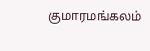குமாரமங்கலம்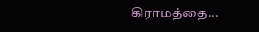கிராமத்தை...